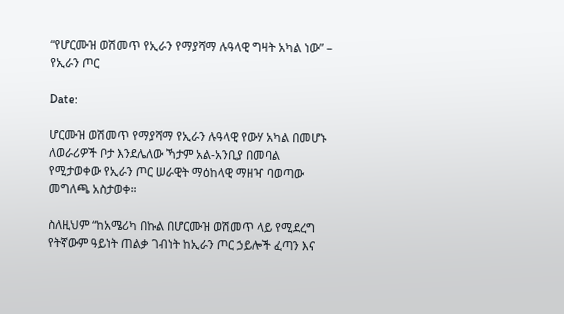“የሆርሙዝ ወሽመጥ የኢራን የማያሻማ ሉዓላዊ ግዛት አካል ነው” – የኢራን ጦር

Date:

ሆርሙዝ ወሽመጥ የማያሻማ የኢራን ሉዓላዊ የውሃ አካል በመሆኑ ለወራሪዎች ቦታ እንደሌለው ኻታም አል-አንቢያ በመባል የሚታወቀው የኢራን ጦር ሠራዊት ማዕከላዊ ማዘዣ ባወጣው መግለጫ አስታወቀ።

ስለዚህም “ከአሜሪካ በኩል በሆርሙዝ ወሽመጥ ላይ የሚደረግ የትኛውም ዓይነት ጠልቃ ገብነት ከኢራን ጦር ኃይሎች ፈጣን እና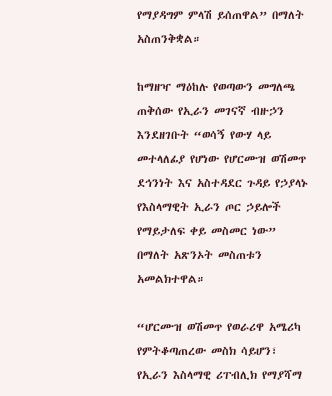የማያዳግም ምላሽ ይሰጠዋል” በማለት አስጠንቅቋል።

ከማዘዣ ማዕከሉ የወጣውን መግለጫ ጠቅሰው የኢራን መገናኛ ብዙኃን እንደዘገቡት “ወሳኝ የውሃ ላይ መተላለፊያ የሆነው የሆርሙዝ ወሽመጥ ደኅንነት እና አስተዳደር ጉዳይ የኃያላኑ የእስላማዊት ኢራን ጦር ኃይሎች የማይታለፍ ቀይ መስመር ነው” በማለት አጽንኦት መስጠቱን አመልክተዋል።

“ሆርሙዝ ወሽመጥ የወራሪዋ አሜሪካ የምትቆጣጠረው መስክ ሳይሆን፣ የኢራን እስላማዊ ሪፐብሊክ የማያሻማ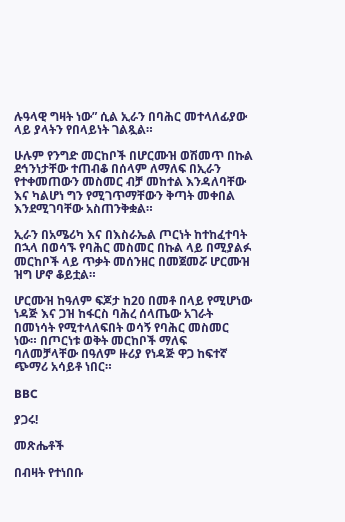ሉዓላዊ ግዛት ነው” ሲል ኢራን በባሕር መተላለፊያው ላይ ያላትን የበላይነት ገልጿል።

ሁሉም የንግድ መርከቦች በሆርሙዝ ወሽመጥ በኩል ደኅንነታቸው ተጠብቆ በሰላም ለማለፍ በኢራን የተቀመጠውን መስመር ብቻ መከተል እንዳለባቸው እና ካልሆነ ግን የሚገጥማቸውን ቅጣት መቀበል እንደሚገባቸው አስጠንቅቋል።

ኢራን በአሜሪካ እና በእስራኤል ጦርነት ከተከፈተባት በኋላ በወሳኙ የባሕር መስመር በኩል ላይ በሚያልፉ መርከቦች ላይ ጥቃት መሰንዘር በመጀመሯ ሆርሙዝ ዝግ ሆኖ ቆይቷል።

ሆርሙዝ ከዓለም ፍጆታ ከ20 በመቶ በላይ የሚሆነው ነዳጅ እና ጋዝ ከፋርስ ባሕረ ሰላጤው አገራት በመነሳት የሚተላለፍበት ወሳኝ የባሕር መስመር ነው። በጦርነቱ ወቅት መርከቦች ማለፍ ባለመቻላቸው በዓለም ዙሪያ የነዳጅ ዋጋ ከፍተኛ ጭማሪ አሳይቶ ነበር።

BBC

ያጋሩ!

መጽሔቶች

በብዛት የተነበቡ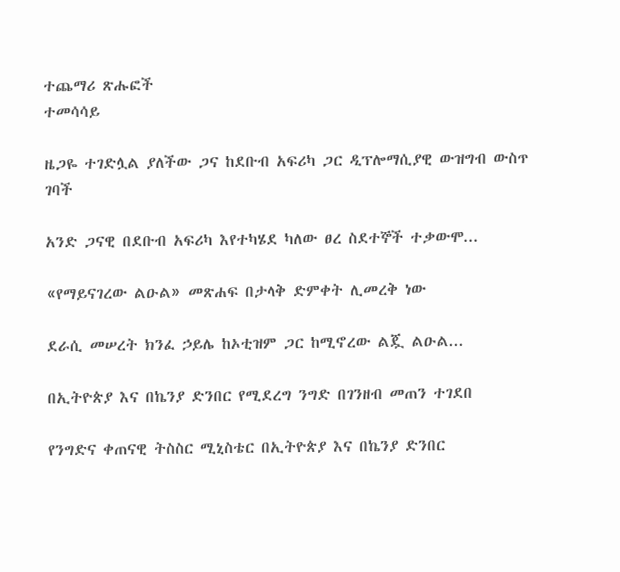ተጨማሪ ጽሑፎች
ተመሳሳይ

ዜጋዬ ተገድሏል ያለችው ጋና ከደቡብ አፍሪካ ጋር ዲፕሎማሲያዊ ውዝግብ ውስጥ ገባች

አንድ ጋናዊ በደቡብ አፍሪካ እየተካሄደ ካለው ፀረ ስደተኞች ተቃውሞ...

«የማይናገረው ልዑል» መጽሐፍ በታላቅ ድምቀት ሊመረቅ ነው

ደራሲ መሠረት ክንፈ ኃይሌ ከኦቲዝም ጋር ከሚኖረው ልጇ ልዑል...

በኢትዮጵያ እና በኬንያ ድንበር የሚደረግ ንግድ በገንዘብ መጠን ተገደበ

የንግድና ቀጠናዊ ትስስር ሚኒስቴር በኢትዮጵያ እና በኬንያ ድንበር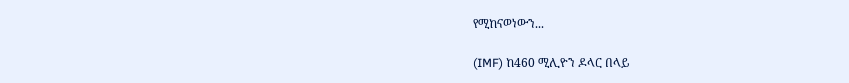የሚከናወነውን...

(IMF) ከ460 ሚሊዮን ዶላር በላይ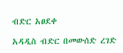ብድር አፀደቀ

አዳዲስ ብድር በመውሰድ ረገድ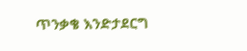ጥንቃቄ እንድታደርግ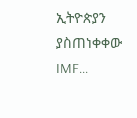ኢትዮጵያን ያስጠነቀቀው IMF...